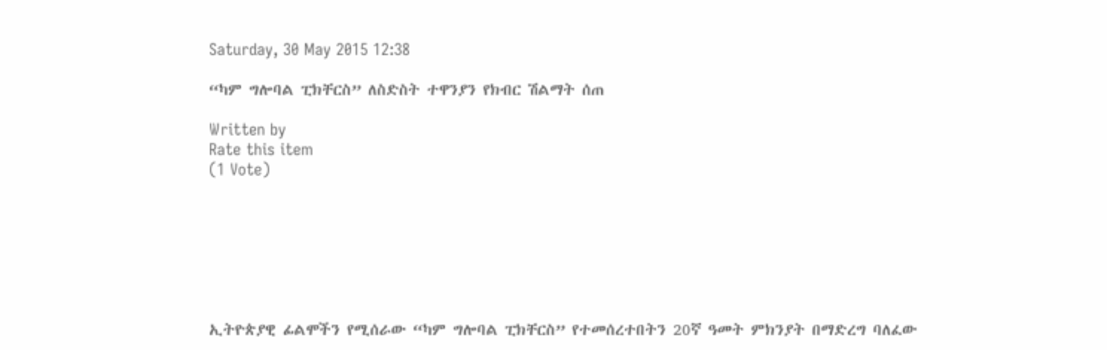Saturday, 30 May 2015 12:38

“ካም ግሎባል ፒክቸርስ” ለስድስት ተዋንያን የክብር ሽልማት ሰጠ

Written by
Rate this item
(1 Vote)







ኢትዮጵያዊ ፊልሞችን የሚሰራው “ካም ግሎባል ፒክቸርስ” የተመሰረተበትን 20ኛ ዓመት ምክንያት በማድረግ ባለፈው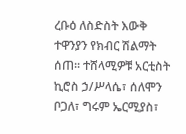ረቡዕ ለስድስት እውቅ ተዋንያን የክብር ሽልማት ሰጠ፡፡ ተሸላሚዎቹ አርቲስት ኪሮስ ኃ/ሥላሴ፣ ሰለሞን ቦጋለ፣ ግሩም ኤርሚያስ፣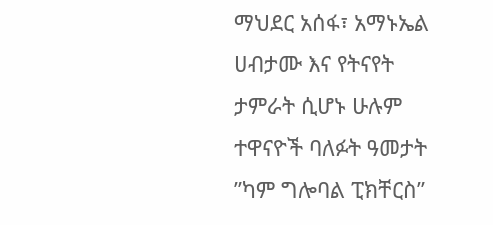ማህደር አሰፋ፣ አማኑኤል ሀብታሙ እና የትናየት ታምራት ሲሆኑ ሁሉም ተዋናዮች ባለፉት ዓመታት ”ካም ግሎባል ፒክቸርስ”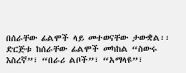በሰራቸው ፊልሞች ላይ መተወናቸው ታውቋል፡፡ ድርጅቱ ከሰራቸው ፊልሞች መካከል “ስውሩ እስረኛ”፣ “በራሪ ልቦች”፣ “አማላዩ”፣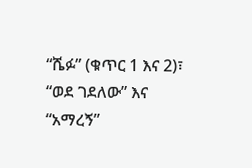“ሼፉ” (ቁጥር 1 እና 2)፣ “ወደ ገደለው” እና “አማረኝ”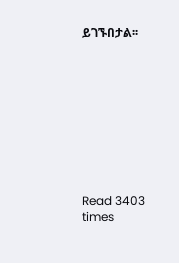ይገኙበታል፡፡









Read 3403 times